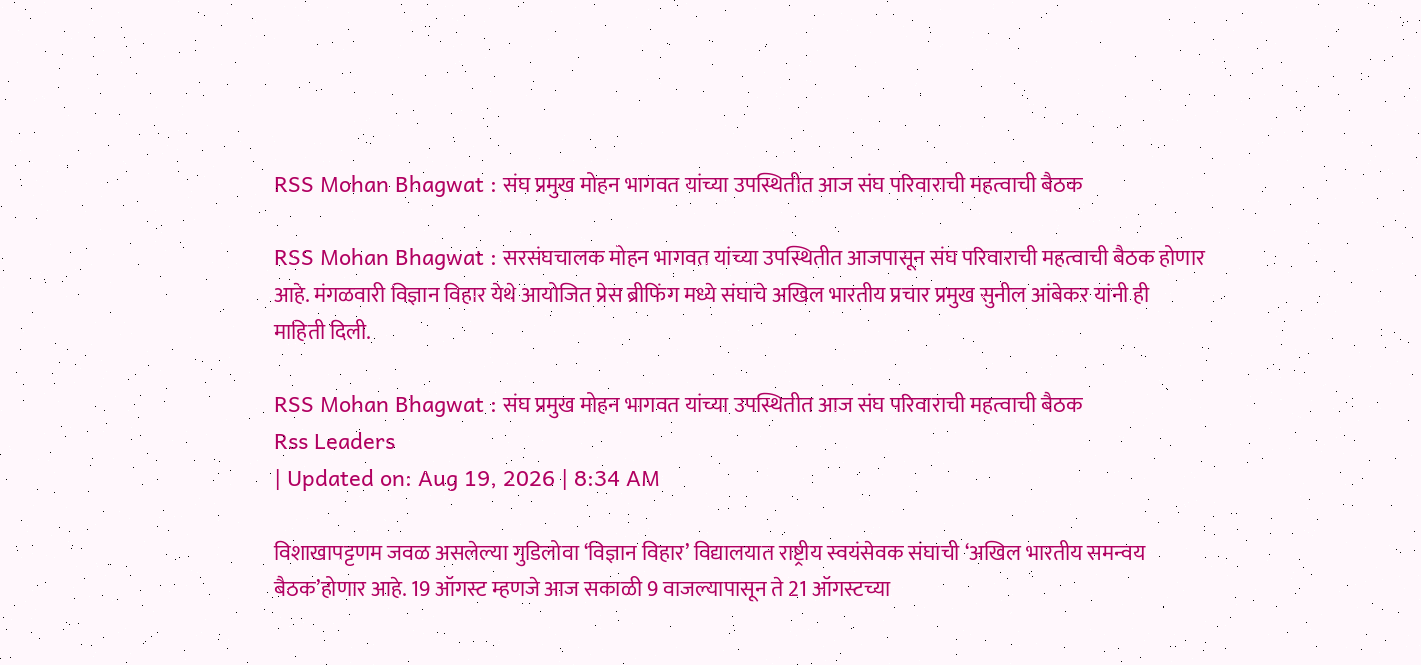RSS Mohan Bhagwat : संघ प्रमुख मोहन भागवत यांच्या उपस्थितीत आज संघ परिवाराची महत्वाची बैठक

RSS Mohan Bhagwat : सरसंघचालक मोहन भागवत यांच्या उपस्थितीत आजपासून संघ परिवाराची महत्वाची बैठक होणार आहे. मंगळवारी विज्ञान विहार येथे आयोजित प्रेस ब्रीफिंग मध्ये संघाचे अखिल भारतीय प्रचार प्रमुख सुनील आंबेकर यांनी ही माहिती दिली.

RSS Mohan Bhagwat : संघ प्रमुख मोहन भागवत यांच्या उपस्थितीत आज संघ परिवाराची महत्वाची बैठक
Rss Leaders
| Updated on: Aug 19, 2026 | 8:34 AM

विशाखापट्टणम जवळ असलेल्या गुडिलोवा ‘विज्ञान विहार’ विद्यालयात राष्ट्रीय स्वयंसेवक संघाची ‘अखिल भारतीय समन्वय बैठक’होणार आहे. 19 ऑगस्ट म्हणजे आज सकाळी 9 वाजल्यापासून ते 21 ऑगस्टच्या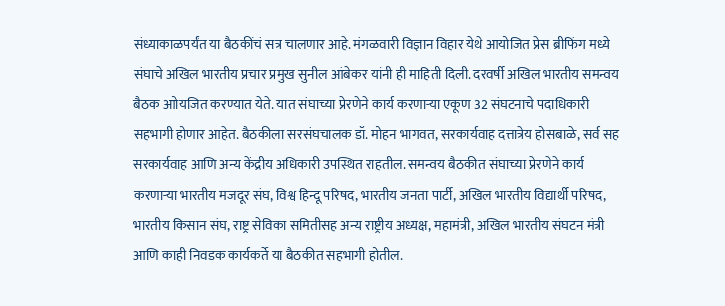संध्याकाळपर्यंत या बैठकींचं सत्र चालणार आहे. मंगळवारी विज्ञान विहार येथे आयोजित प्रेस ब्रीफिंग मध्ये संघाचे अखिल भारतीय प्रचार प्रमुख सुनील आंबेकर यांनी ही माहिती दिली. दरवर्षी अखिल भारतीय समन्वय बैठक आोयजित करण्यात येते. यात संघाच्या प्रेरणेने कार्य करणाऱ्या एकूण 32 संघटनाचे पदाधिकारी सहभागी होणार आहेत. बैठकीला सरसंघचालक डॉ. मोहन भागवत, सरकार्यवाह दत्तात्रेय होसबाळे, सर्व सह सरकार्यवाह आणि अन्य केंद्रीय अधिकारी उपस्थित राहतील. समन्वय बैठकीत संघाच्या प्रेरणेने कार्य करणाऱ्या भारतीय मजदूर संघ, विश्व हिन्दू परिषद, भारतीय जनता पार्टी, अखिल भारतीय विद्यार्थी परिषद, भारतीय किसान संघ, राष्ट्र सेविका समितीसह अन्य राष्ट्रीय अध्यक्ष, महामंत्री, अखिल भारतीय संघटन मंत्री आणि काही निवडक कार्यकर्ते या बैठकीत सहभागी होतील.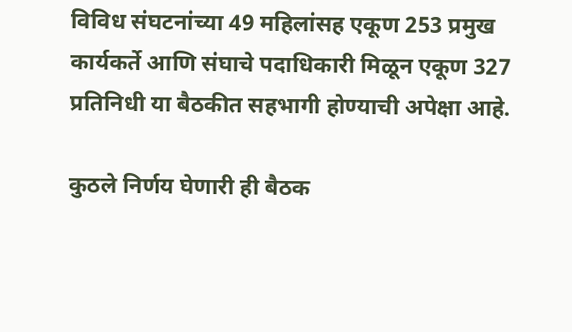विविध संघटनांच्या 49 महिलांसह एकूण 253 प्रमुख कार्यकर्ते आणि संघाचे पदाधिकारी मिळून एकूण 327 प्रतिनिधी या बैठकीत सहभागी होण्याची अपेक्षा आहे.

कुठले निर्णय घेणारी ही बैठक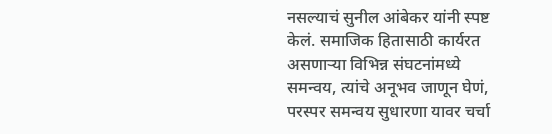नसल्याचं सुनील आंबेकर यांनी स्पष्ट केलं. समाजिक हितासाठी कार्यरत असणाऱ्या विभिन्न संघटनांमध्ये समन्वय, त्यांचे अनूभव जाणून घेणं, परस्पर समन्वय सुधारणा यावर चर्चा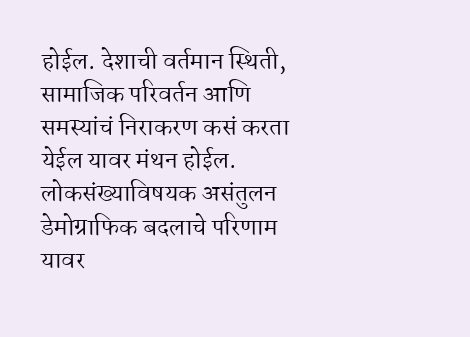होईल. देशाची वर्तमान स्थिती, सामाजिक परिवर्तन आणि समस्यांचं निराकरण कसं करता येईल यावर मंथन होईल. लोकसंख्याविषयक असंतुलन डेमोग्राफिक बदलाचे परिणाम यावर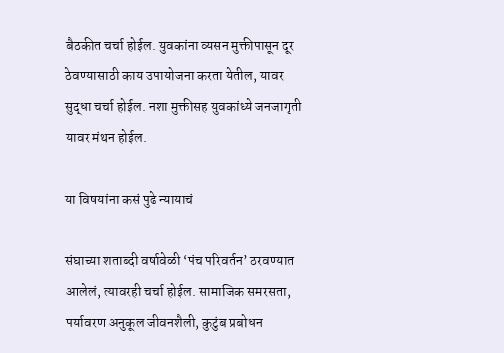बैठकीत चर्चा होईल. युवकांना व्यसन मुक्तीपासून दूर ठेवण्यासाठी काय उपायोजना करता येतील, यावर सुद्धा चर्चा होईल. नशा मुक्तीसह युवकांध्ये जनजागृती यावर मंथन होईल.

या विषयांना कसं पुढे न्यायाचं

संघाच्या शताब्दी वर्षावेळी ‘पंच परिवर्तन’ ठरवण्यात आलेलं, त्यावरही चर्चा होईल. सामाजिक समरसता, पर्यावरण अनुकूल जीवनशैली, कुटुंब प्रबोधन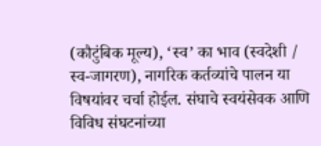(कौटुंबिक मूल्य), ‘स्व’ का भाव (स्वदेशी / स्व-जागरण), नागरिक कर्तव्यांचे पालन या विषयांवर चर्चा होईल. संघाचे स्वयंसेवक आणि विविध संघटनांच्या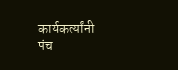कार्यकर्त्यांनी पंच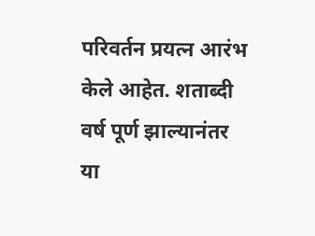परिवर्तन प्रयत्न आरंभ केले आहेत. शताब्दी वर्ष पूर्ण झाल्यानंतर या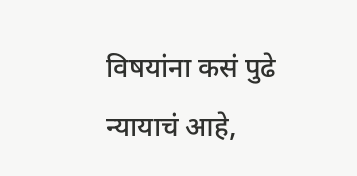विषयांना कसं पुढे न्यायाचं आहे,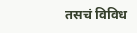तसचं विविध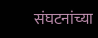संघटनांच्या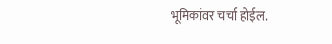भूमिकांवर चर्चा होईल.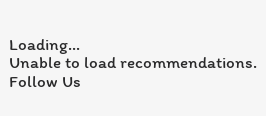Loading...
Unable to load recommendations.
Follow Us